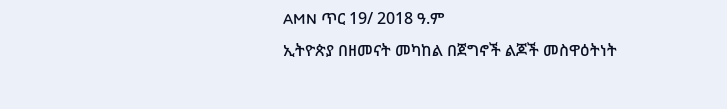AMN ጥር 19/ 2018 ዓ.ም
ኢትዮጵያ በዘመናት መካከል በጀግኖች ልጆች መስዋዕትነት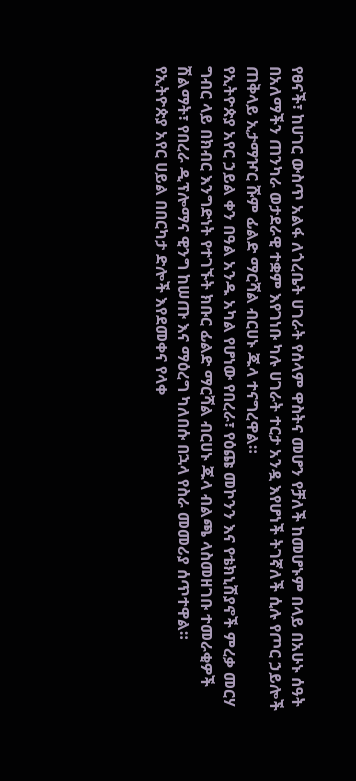የፀናች፣ ከሀገር ውስጥ አልፋ ለጎረቤት ሀገራት የሰላም ዋስትና መሆን የቻለች ከመሆኑም በላይ በአሁኑ ሰዓት በአለማችን ጠንካራ ወታደራዊ ተቋም እየገነቡ ካሉ ሀገራት ተርታ አንዷ እየሆነች ትገኛለች ሲሉ የጦር ኃይሎች ጠቅላይ ኢታማዦር ሹም ፊልድ ማርሻል ብርሀኑ ጁላ ተናግረዋል።
የኢትዮጵያ አየር ኃይል ቀን በዓል አንዱ አካል የሆነው የበረራ፣ የዕጩ መኮንን እና የቴክኒሽያኖች ምረቃ መርሃ ግብር ላይ በክብር እንግድነት የተገኙት ክቡር ፊልድ ማርሻል ብርሀኑ ጁላ ብልጫ ላስመዘገቡ ተመራቂዎች ሽልማት፣ የበረራ ዲፕሎማና ዊንግ ከሠጡ እና ማዕረግ ካለበሱ በኋላ የስራ መመሪያ ሰጥተዋል።
የኢትዮጵያ አየር ሀይል በበርካታ ድሎች እየደመቀና የላቀ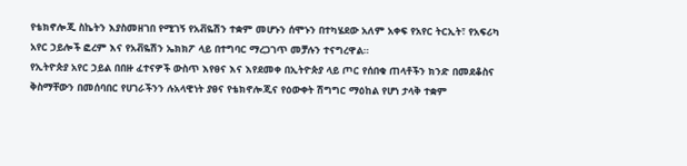የቴክኖሎጂ ስኬትን እያስመዘገበ የሚገኝ የአቭዬሽን ተቋም መሆኑን ሰሞኑን በተካሄደው አለም አቀፍ የአየር ትርኢት፣ የአፍሪካ አየር ኃይሎች ፎረም እና የአቭዬሽን ኤክክፖ ላይ በተግባር ማረጋገጥ መቻሉን ተናግረዋል።
የኢትዮጵያ አየር ኃይል በበዙ ፈተናዎች ውስጥ እየፀና እና እየደመቀ በኢትዮጵያ ላይ ጦር የሰበቁ ጠላቶችን ክንድ በመደቆስና ቅስማቸውን በመሰባበር የሀገራችንን ሉአላዊነት ያፀና የቴክኖሎጂና የዕውቀት ሽግግር ማዕከል የሆነ ታላቅ ተቋም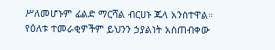ሥለመሆኑም ፊልድ ማርሻል ብርሀኑ ጁላ አንስተዋል።
የዕለቱ ተመራቂዎችም ይህንን ኃያልነት አስጠብቀው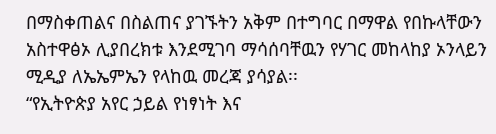በማስቀጠልና በስልጠና ያገኙትን አቅም በተግባር በማዋል የበኩላቸውን አስተዋፅኦ ሊያበረክቱ እንደሚገባ ማሳሰባቸዉን የሃገር መከላከያ ኦንላይን ሚዲያ ለኤኤምኤን የላከዉ መረጃ ያሳያል፡፡
“የኢትዮጵያ አየር ኃይል የነፃነት እና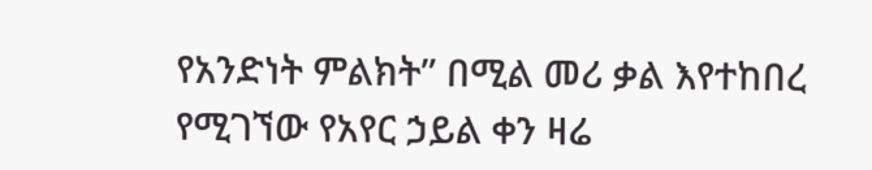የአንድነት ምልክት” በሚል መሪ ቃል እየተከበረ የሚገኘው የአየር ኃይል ቀን ዛሬ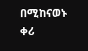በሚከናወኑ ቀሪ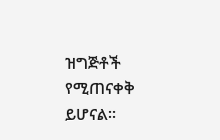ዝግጅቶች የሚጠናቀቅ ይሆናል።